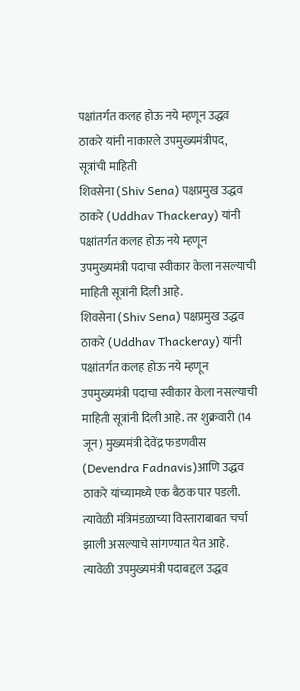पक्षांतर्गत कलह होऊ नये म्हणून उद्धव ठाकरे यांनी नाकारले उपमुख्यमंत्रीपद, सूत्रांची माहिती
शिवसेना (Shiv Sena) पक्षप्रमुख उद्धव ठाकरे (Uddhav Thackeray) यांनी पक्षांतर्गत कलह होऊ नये म्हणून उपमुख्यमंत्री पदाचा स्वीकार केला नसल्याची माहिती सूत्रांनी दिली आहे.
शिवसेना (Shiv Sena) पक्षप्रमुख उद्धव ठाकरे (Uddhav Thackeray) यांनी पक्षांतर्गत कलह होऊ नये म्हणून उपमुख्यमंत्री पदाचा स्वीकार केला नसल्याची माहिती सूत्रांनी दिली आहे. तर शुक्रवारी (14 जून) मुख्यमंत्री देवेंद्र फडणवीस (Devendra Fadnavis)आणि उद्धव ठाकरे यांच्यामध्ये एक बैठक पार पडली. त्यावेळी मंत्रिमंडळाच्या विस्ताराबाबत चर्चा झाली असल्याचे सांगण्यात येत आहे. त्यावेळी उपमुख्यमंत्री पदाबद्दल उद्धव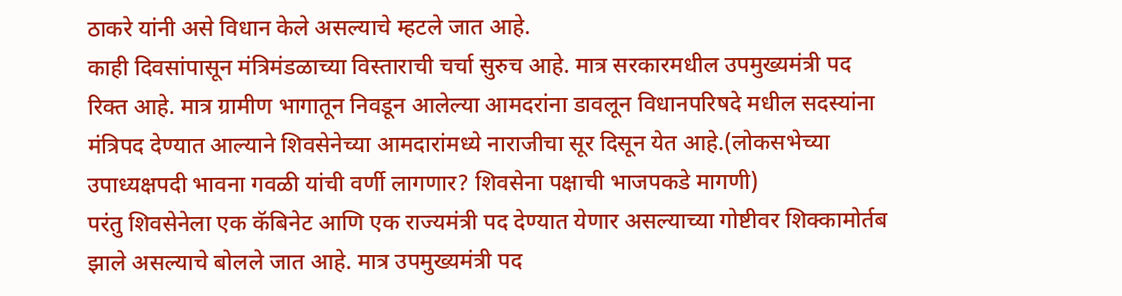ठाकरे यांनी असे विधान केले असल्याचे म्हटले जात आहे.
काही दिवसांपासून मंत्रिमंडळाच्या विस्ताराची चर्चा सुरुच आहे. मात्र सरकारमधील उपमुख्यमंत्री पद रिक्त आहे. मात्र ग्रामीण भागातून निवडून आलेल्या आमदरांना डावलून विधानपरिषदे मधील सदस्यांना मंत्रिपद देण्यात आल्याने शिवसेनेच्या आमदारांमध्ये नाराजीचा सूर दिसून येत आहे.(लोकसभेच्या उपाध्यक्षपदी भावना गवळी यांची वर्णी लागणार? शिवसेना पक्षाची भाजपकडे मागणी)
परंतु शिवसेनेला एक कॅबिनेट आणि एक राज्यमंत्री पद देण्यात येणार असल्याच्या गोष्टीवर शिक्कामोर्तब झाले असल्याचे बोलले जात आहे. मात्र उपमुख्यमंत्री पद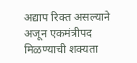अद्याप रिक्त असल्याने अजून एकमंत्रीपद मिळण्याची शक्यता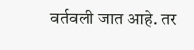वर्तवली जात आहे. तर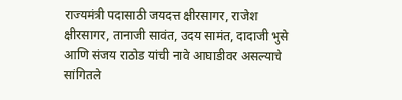राज्यमंत्री पदासाठी जयदत्त क्षीरसागर, राजेश क्षीरसागर, तानाजी सावंत, उदय सामंत, दादाजी भुसे आणि संजय राठोड यांची नावे आघाडीवर असल्याचे सांगितले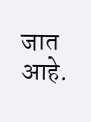जात आहे.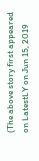(The above story first appeared on LatestLY on Jun 15, 2019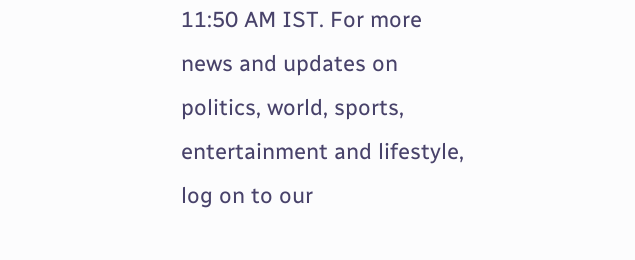11:50 AM IST. For more news and updates on politics, world, sports, entertainment and lifestyle, log on to our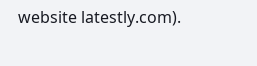website latestly.com).